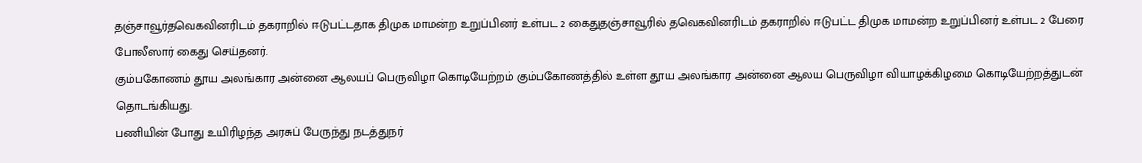தஞ்சாவூர்தவெகவினரிடம் தகராறில் ஈடுபட்டதாக திமுக மாமன்ற உறுப்பினர் உள்பட 2 கைதுதஞ்சாவூரில் தவெகவினரிடம் தகராறில் ஈடுபட்ட திமுக மாமன்ற உறுப்பினர் உள்பட 2 பேரை போலீஸார் கைது செய்தனர்.
கும்பகோணம் தூய அலங்கார அன்னை ஆலயப் பெருவிழா கொடியேற்றம் கும்பகோணத்தில் உள்ள தூய அலங்கார அன்னை ஆலய பெருவிழா வியாழக்கிழமை கொடியேற்றத்துடன் தொடங்கியது.
பணியின் போது உயிரிழந்த அரசுப் பேருந்து நடத்துநர்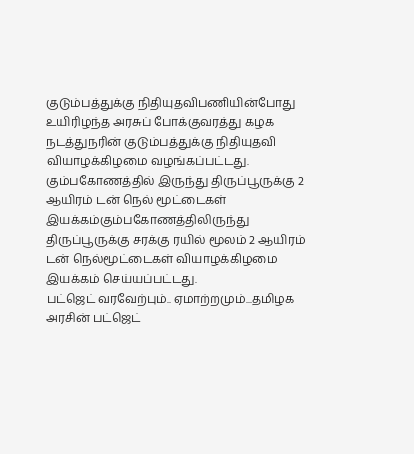குடும்பத்துக்கு நிதியுதவிபணியின்போது உயிரிழந்த அரசுப் போக்குவரத்து கழக நடத்துநரின் குடும்பத்துக்கு நிதியுதவி வியாழக்கிழமை வழங்கப்பட்டது.
கும்பகோணத்தில் இருந்து திருப்பூருக்கு 2 ஆயிரம் டன் நெல் மூட்டைகள் இயக்கம்கும்பகோணத்திலிருந்து திருப்பூருக்கு சரக்கு ரயில் மூலம் 2 ஆயிரம் டன் நெல்மூட்டைகள் வியாழக்கிழமை இயக்கம் செய்யப்பட்டது.
பட்ஜெட் வரவேற்பும்.. ஏமாற்றமும்...தமிழக அரசின் பட்ஜெட்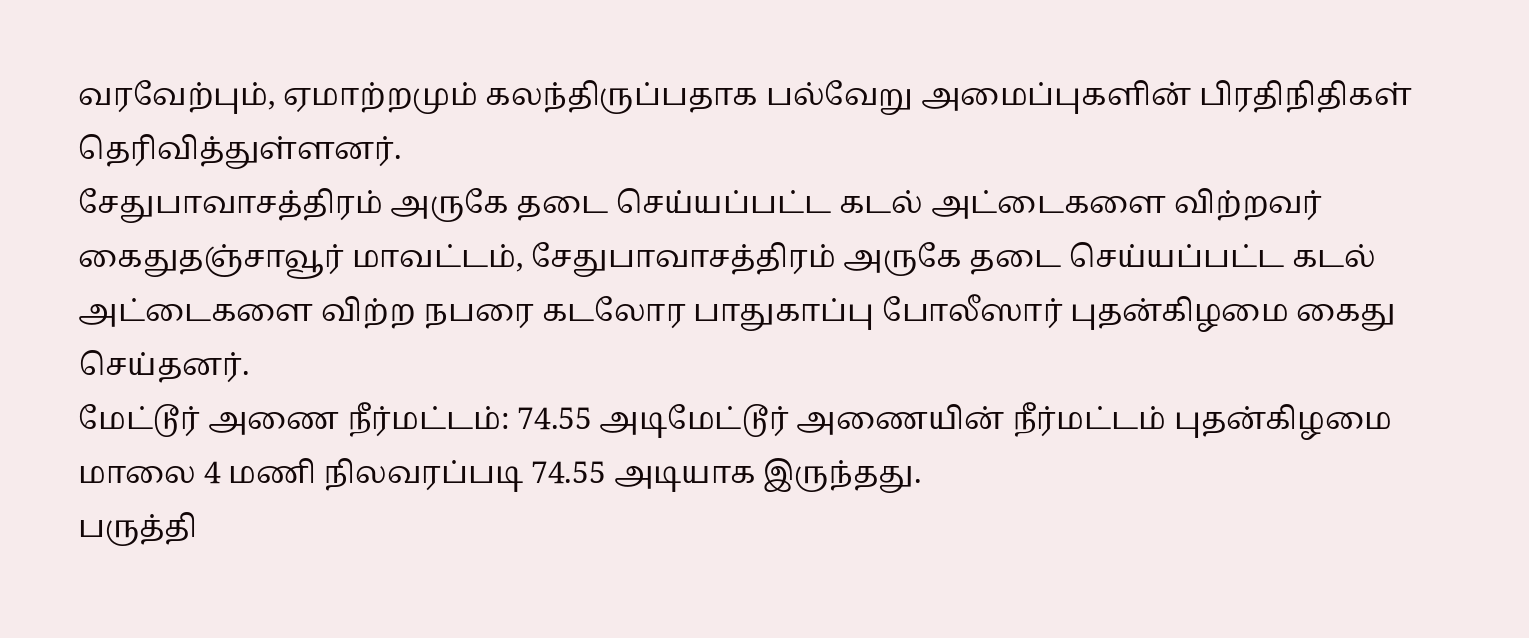வரவேற்பும், ஏமாற்றமும் கலந்திருப்பதாக பல்வேறு அமைப்புகளின் பிரதிநிதிகள் தெரிவித்துள்ளனர்.
சேதுபாவாசத்திரம் அருகே தடை செய்யப்பட்ட கடல் அட்டைகளை விற்றவர் கைதுதஞ்சாவூர் மாவட்டம், சேதுபாவாசத்திரம் அருகே தடை செய்யப்பட்ட கடல் அட்டைகளை விற்ற நபரை கடலோர பாதுகாப்பு போலீஸார் புதன்கிழமை கைது செய்தனர்.
மேட்டூர் அணை நீர்மட்டம்: 74.55 அடிமேட்டூர் அணையின் நீர்மட்டம் புதன்கிழமை மாலை 4 மணி நிலவரப்படி 74.55 அடியாக இருந்தது.
பருத்தி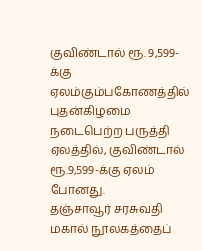குவிண்டால் ரூ. 9,599-க்கு ஏலம்கும்பகோணத்தில் புதன்கிழமை நடைபெற்ற பருத்தி ஏலத்தில், குவிண்டால் ரூ.9,599-க்கு ஏலம் போனது.
தஞ்சாவூர் சரசுவதி மகால் நூலகத்தைப்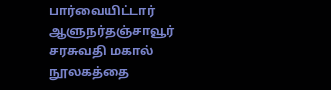பார்வையிட்டார் ஆளுநர்தஞ்சாவூர் சரசுவதி மகால் நூலகத்தை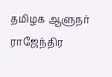தமிழக ஆளுநர் ராஜேந்திர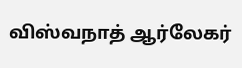விஸ்வநாத் ஆர்லேகர்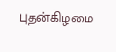புதன்கிழமை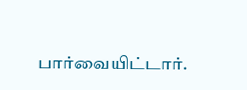பார்வையிட்டார்.